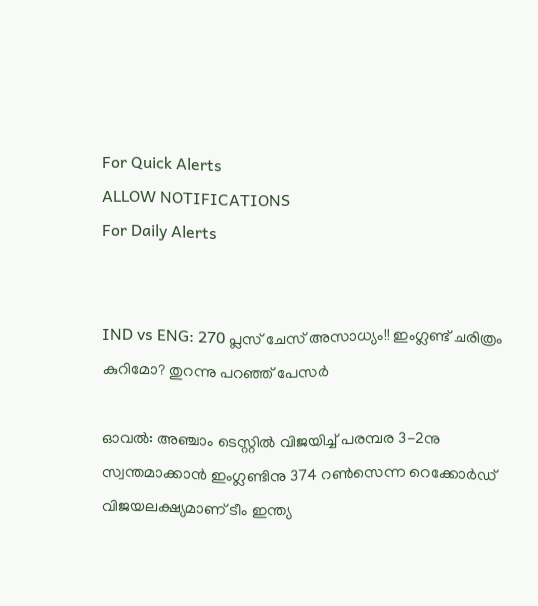For Quick Alerts
ALLOW NOTIFICATIONS
For Daily Alerts


IND vs ENG: 270 പ്ലസ് ചേസ് അസാധ്യം!! ഇംഗ്ലണ്ട് ചരിത്രം കുറിമോ? തുറന്നു പറഞ്ഞ് പേസര്‍

ഓവല്‍: അഞ്ചാം ടെസ്റ്റില്‍ വിജയിച്ച് പരമ്പര 3-2നു സ്വന്തമാക്കാന്‍ ഇംഗ്ലണ്ടിനു 374 റണ്‍സെന്ന റെക്കോര്‍ഡ് വിജയലക്ഷ്യമാണ് ടീം ഇന്ത്യ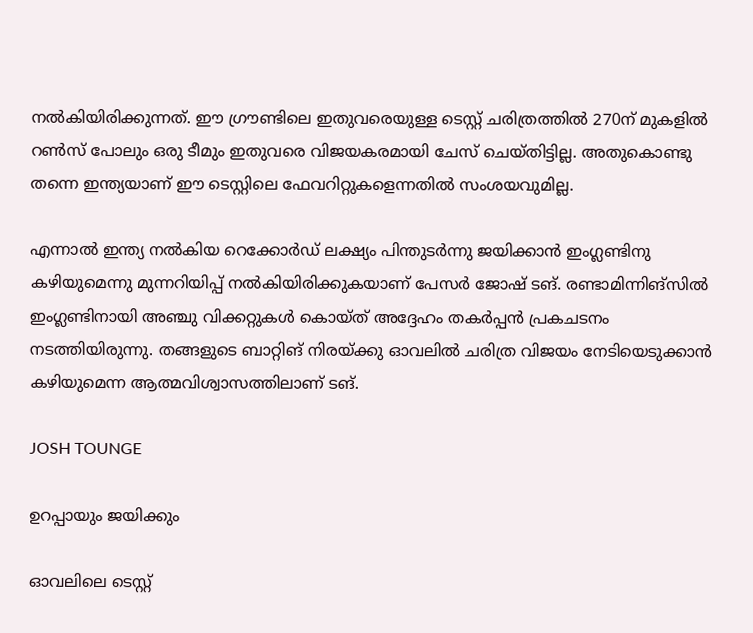നല്‍കിയിരിക്കുന്നത്. ഈ ഗ്രൗണ്ടിലെ ഇതുവരെയുള്ള ടെസ്റ്റ് ചരിത്രത്തില്‍ 270ന് മുകളില്‍ റണ്‍സ് പോലും ഒരു ടീമും ഇതുവരെ വിജയകരമായി ചേസ് ചെയ്തിട്ടില്ല. അതുകൊണ്ടു തന്നെ ഇന്ത്യയാണ് ഈ ടെസ്റ്റിലെ ഫേവറിറ്റുകളെന്നതില്‍ സംശയവുമില്ല.

എന്നാല്‍ ഇന്ത്യ നല്‍കിയ റെക്കോര്‍ഡ് ലക്ഷ്യം പിന്തുടര്‍ന്നു ജയിക്കാന്‍ ഇംഗ്ലണ്ടിനു കഴിയുമെന്നു മുന്നറിയിപ്പ് നല്‍കിയിരിക്കുകയാണ് പേസര്‍ ജോഷ് ടങ്. രണ്ടാമിന്നിങ്‌സില്‍ ഇംഗ്ലണ്ടിനായി അഞ്ചു വിക്കറ്റുകള്‍ കൊയ്ത് അദ്ദേഹം തകര്‍പ്പന്‍ പ്രകചടനം നടത്തിയിരുന്നു. തങ്ങളുടെ ബാറ്റിങ് നിരയ്ക്കു ഓവലില്‍ ചരിത്ര വിജയം നേടിയെടുക്കാന്‍ കഴിയുമെന്ന ആത്മവിശ്വാസത്തിലാണ് ടങ്.

JOSH TOUNGE

ഉറപ്പായും ജയിക്കും

ഓവലിലെ ടെസ്റ്റ്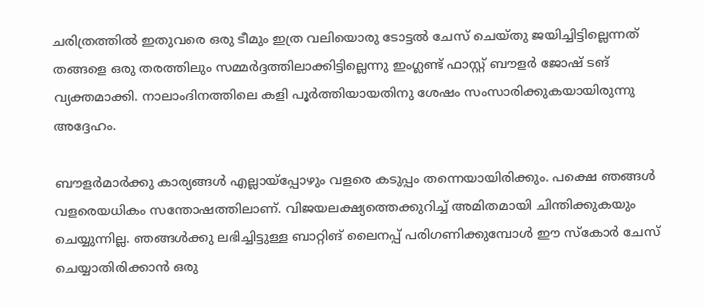ചരിത്രത്തില്‍ ഇതുവരെ ഒരു ടീമും ഇത്ര വലിയൊരു ടോട്ടല്‍ ചേസ് ചെയ്തു ജയിച്ചിട്ടില്ലെന്നത് തങ്ങളെ ഒരു തരത്തിലും സമ്മര്‍ദ്ദത്തിലാക്കിട്ടില്ലെന്നു ഇംഗ്ലണ്ട് ഫാസ്റ്റ് ബൗളര്‍ ജോഷ് ടങ് വ്യക്തമാക്കി. നാലാംദിനത്തിലെ കളി പൂര്‍ത്തിയായതിനു ശേഷം സംസാരിക്കുകയായിരുന്നു അദ്ദേഹം.

ബൗളര്‍മാര്‍ക്കു കാര്യങ്ങള്‍ എല്ലായ്‌പ്പോഴും വളരെ കടുപ്പം തന്നെയായിരിക്കും. പക്ഷെ ഞങ്ങള്‍ വളരെയധികം സന്തോഷത്തിലാണ്. വിജയലക്ഷ്യത്തെക്കുറിച്ച് അമിതമായി ചിന്തിക്കുകയും ചെയ്യുന്നില്ല. ഞങ്ങള്‍ക്കു ലഭിച്ചിട്ടുള്ള ബാറ്റിങ് ലൈനപ്പ് പരിഗണിക്കുമ്പോള്‍ ഈ സ്‌കോര്‍ ചേസ് ചെയ്യാതിരിക്കാന്‍ ഒരു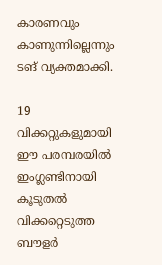കാരണവും കാണുന്നില്ലെന്നും ടങ് വ്യക്തമാക്കി.

19 വിക്കറ്റുകളുമായി ഈ പരമ്പരയില്‍ ഇംഗ്ലണ്ടിനായി കൂടുതല്‍ വിക്കറ്റെടുത്ത ബൗളര്‍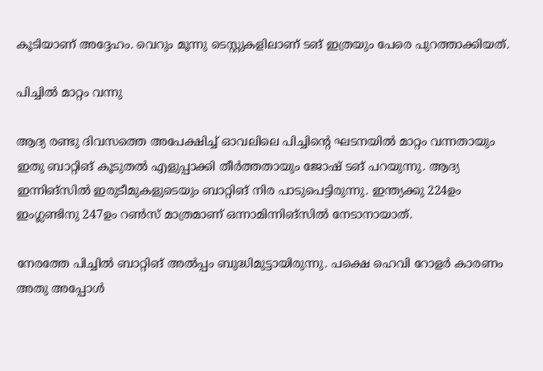കൂടിയാണ് അദ്ദേഹം. വെറും മൂന്നു ടെസ്റ്റുകളിലാണ് ടങ് ഇത്രയും പേരെ പുറത്താക്കിയത്.

പിച്ചില്‍ മാറ്റം വന്നു

ആദ്യ രണ്ടു ദിവസത്തെ അപേക്ഷിച്ച് ഓവലിലെ പിച്ചിന്റെ ഘടനയില്‍ മാറ്റം വന്നതായും ഇതു ബാറ്റിങ് കൂടുതല്‍ എളുപ്പാക്കി തീര്‍ത്തതായും ജോഷ് ടങ് പറയുന്നു. ആദ്യ ഇന്നിങ്‌സില്‍ ഇരുടീമുകളുടെയും ബാറ്റിങ് നിര പാടുപെട്ടിരുന്നു. ഇന്ത്യക്കു 224ഉം ഇംഗ്ലണ്ടിനു 247ഉം റണ്‍സ് മാത്രമാണ് ഒന്നാമിന്നിങ്‌സില്‍ നേടാനായാത്.

നേരത്തേ പിച്ചില്‍ ബാറ്റിങ് അല്‍പ്പം ബുദ്ധിമുട്ടായിരുന്നു. പക്ഷെ ഹെവി റോളര്‍ കാരണം അതു അപ്പോള്‍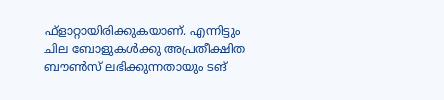ഫ്‌ളാറ്റായിരിക്കുകയാണ്. എന്നിട്ടും ചില ബോളുകള്‍ക്കു അപ്രതീക്ഷിത ബൗണ്‍സ് ലഭിക്കുന്നതായും ടങ്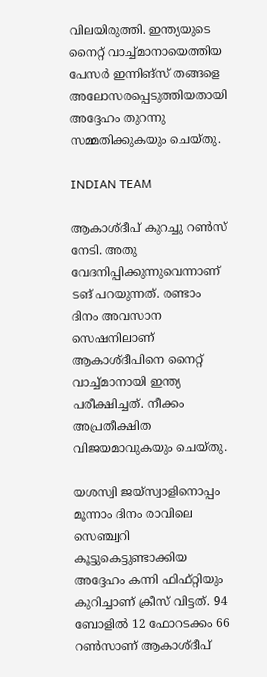വിലയിരുത്തി. ഇന്ത്യയുടെ നൈറ്റ് വാച്ച്മാനായെത്തിയ പേസര്‍ ഇന്നിങ്‌സ് തങ്ങളെ അലോസരപ്പെടുത്തിയതായി അദ്ദേഹം തുറന്നു സമ്മതിക്കുകയും ചെയ്തു.

INDIAN TEAM

ആകാശ്ദീപ് കുറച്ചു റണ്‍സ് നേടി. അതു വേദനിപ്പിക്കുന്നുവെന്നാണ് ടങ് പറയുന്നത്. രണ്ടാം ദിനം അവസാന സെഷനിലാണ് ആകാശ്ദീപിനെ നൈറ്റ് വാച്ച്മാനായി ഇന്ത്യ പരീക്ഷിച്ചത്. നീക്കം അപ്രതീക്ഷിത വിജയമാവുകയും ചെയ്തു.

യശസ്വി ജയ്‌സ്വാളിനൊപ്പം മൂന്നാം ദിനം രാവിലെ സെഞ്ച്വറി കൂട്ടുകെട്ടുണ്ടാക്കിയ അദ്ദേഹം കന്നി ഫിഫ്റ്റിയും കുറിച്ചാണ് ക്രീസ് വിട്ടത്. 94 ബോളില്‍ 12 ഫോറടക്കം 66 റണ്‍സാണ് ആകാശ്ദീപ്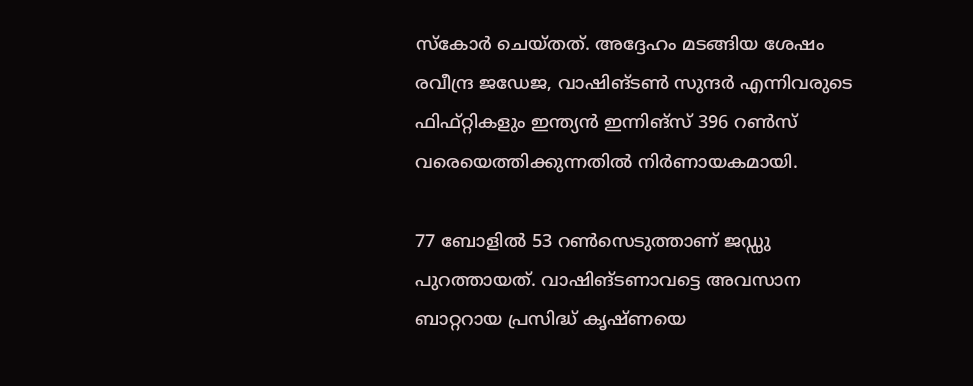സ്‌കോര്‍ ചെയ്തത്. അദ്ദേഹം മടങ്ങിയ ശേഷം രവീന്ദ്ര ജഡേജ, വാഷിങ്ടണ്‍ സുന്ദര്‍ എന്നിവരുടെ ഫിഫ്റ്റികളും ഇന്ത്യന്‍ ഇന്നിങ്‌സ് 396 റണ്‍സ് വരെയെത്തിക്കുന്നതില്‍ നിര്‍ണായകമായി.

77 ബോളില്‍ 53 റണ്‍സെടുത്താണ് ജഡ്ഡു പുറത്തായത്. വാഷിങ്ടണാവട്ടെ അവസാന ബാറ്ററായ പ്രസിദ്ധ് കൃഷ്ണയെ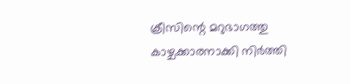ക്രീസിന്റെ മറുഭാഗത്തു കാഴ്ചക്കാരനാക്കി നിര്‍ത്തി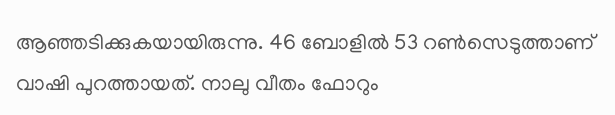ആഞ്ഞടിക്കുകയായിരുന്നു. 46 ബോളില്‍ 53 റണ്‍സെടുത്താണ് വാഷി പുറത്തായത്. നാലു വീതം ഫോറും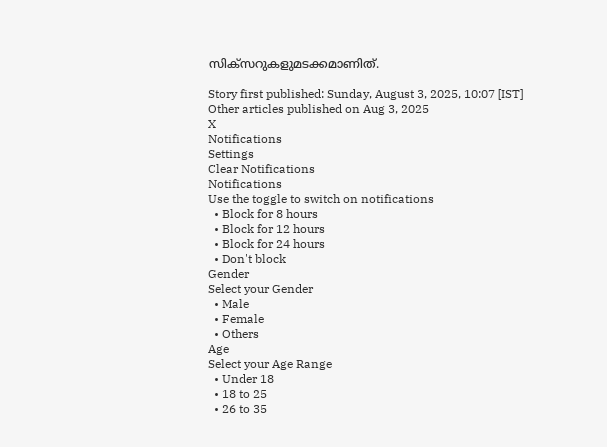സിക്‌സറുകളുമടക്കമാണിത്.

Story first published: Sunday, August 3, 2025, 10:07 [IST]
Other articles published on Aug 3, 2025
X
Notifications
Settings
Clear Notifications
Notifications
Use the toggle to switch on notifications
  • Block for 8 hours
  • Block for 12 hours
  • Block for 24 hours
  • Don't block
Gender
Select your Gender
  • Male
  • Female
  • Others
Age
Select your Age Range
  • Under 18
  • 18 to 25
  • 26 to 35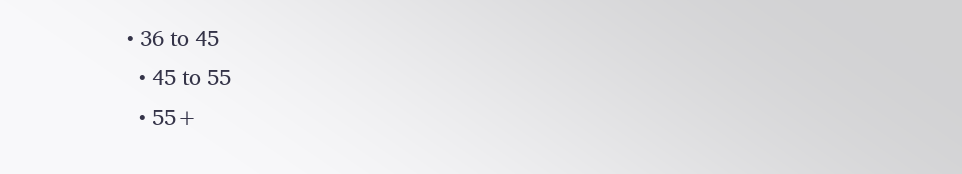• 36 to 45
  • 45 to 55
  • 55+